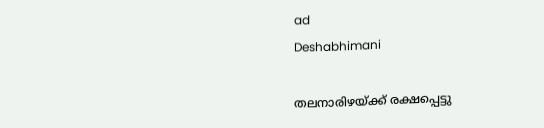ad
Deshabhimani

തലനാരിഴയ്‌ക്ക്‌ രക്ഷപ്പെട്ടു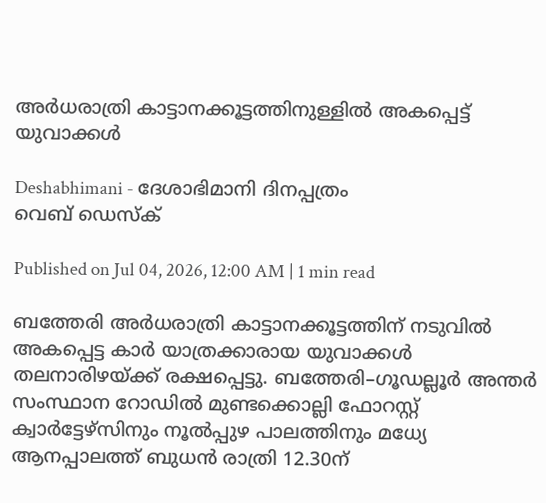അർധരാത്രി കാട്ടാനക്കൂട്ടത്തിനുള്ളിൽ അകപ്പെട്ട്‌ യുവാക്കൾ

Deshabhimani - ദേശാഭിമാനി ദിനപ്പത്രം
വെബ് ഡെസ്ക്

Published on Jul 04, 2026, 12:00 AM | 1 min read

ബത്തേരി അർധരാത്രി കാട്ടാനക്കൂട്ടത്തിന്‌ നടുവിൽ അകപ്പെട്ട കാർ യാത്രക്കാരായ യുവാക്കൾ തലനാരിഴയ്ക്ക്‌ രക്ഷപ്പെട്ടു. ബത്തേരി–ഗൂഡല്ലൂർ അന്തർ സംസ്ഥാന റോഡിൽ മുണ്ടക്കൊല്ലി ഫോറസ്റ്റ്‌ ക്വാർട്ടേഴ്‌സിനും നൂൽപ്പുഴ പാലത്തിനും മധ്യേ ആനപ്പാലത്ത്‌ ബുധൻ രാത്രി 12.30ന്‌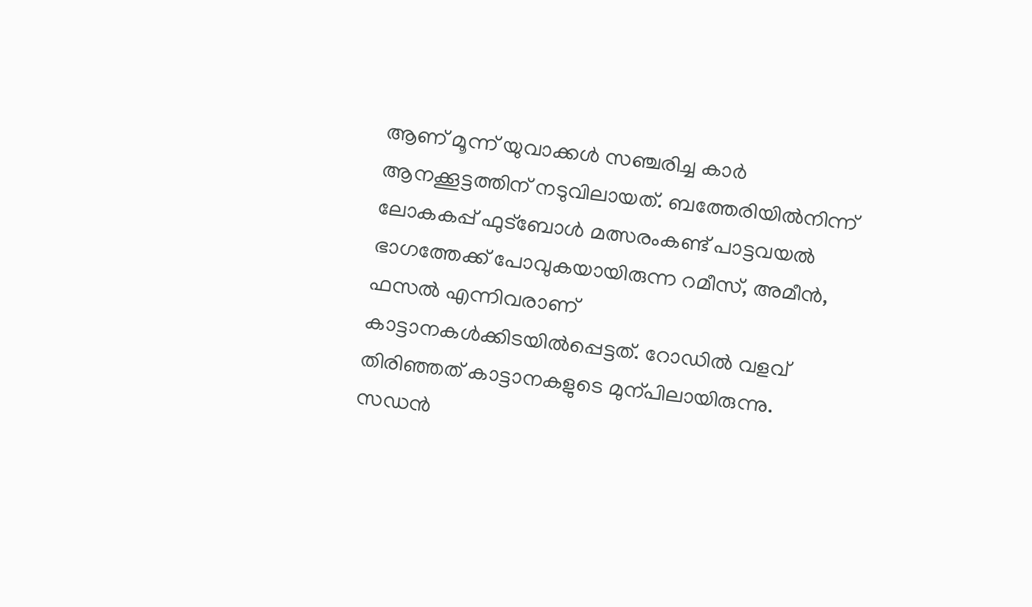ആണ്‌ മൂന്ന്‌ യുവാക്കൾ സഞ്ചരിച്ച കാർ ആനക്കൂട്ടത്തിന്‌ നടുവിലായത്‌. ബത്തേരിയിൽനിന്ന്‌ ലോകകപ്പ്‌ ഫുട്‌ബോൾ മത്സരംകണ്ട്‌ പാട്ടവയൽ ഭാഗത്തേക്ക്‌ പോവുകയായിരുന്ന റമീസ്‌, അമീൻ, ഫസൽ എന്നിവരാണ്‌ കാട്ടാനകൾക്കിടയിൽപ്പെട്ടത്‌. റോഡിൽ വളവ്‌ തിരിഞ്ഞത്‌ കാട്ടാനകളുടെ മുന്പിലായിരുന്നു. സഡൻ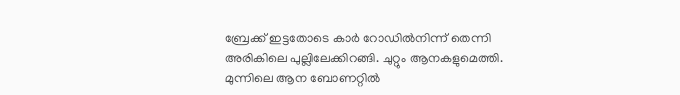ബ്രേക്ക്‌ ഇട്ടതോടെ കാർ റോഡിൽനിന്ന്‌ തെന്നി അരികിലെ പുല്ലിലേക്കിറങ്ങി. ചുറ്റും ആനകളുമെത്തി. മുന്നിലെ ആന ബോണറ്റിൽ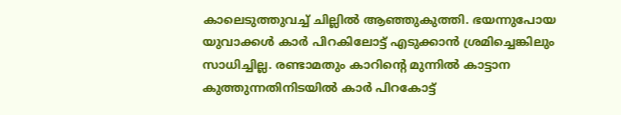കാലെടുത്തുവച്ച്‌ ചില്ലിൽ ആഞ്ഞുകുത്തി. ഭയന്നുപോയ യുവാക്കൾ കാർ പിറകിലോട്ട്‌ എടുക്കാൻ ശ്രമിച്ചെങ്കിലും സാധിച്ചില്ല. രണ്ടാമതും കാറിന്റെ മുന്നിൽ കാട്ടാന കുത്തുന്നതിനിടയിൽ കാർ പിറകോട്ട്‌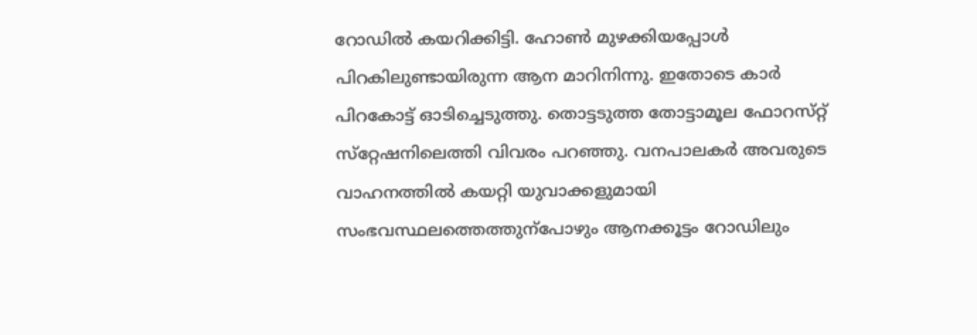റോഡിൽ കയറിക്കിട്ടി. ഹോൺ മുഴക്കിയപ്പോൾ പിറകിലുണ്ടായിരുന്ന ആന മാറിനിന്നു. ഇതോടെ കാർ പിറകോട്ട്‌ ഓടിച്ചെടുത്തു. തൊട്ടടുത്ത തോട്ടാമൂല ഫോറസ്‌റ്റ്‌ സ്‌റ്റേഷനിലെത്തി വിവരം പറഞ്ഞു. വനപാലകർ അവരുടെ വാഹനത്തിൽ കയറ്റി യുവാക്കളുമായി സംഭവസ്ഥലത്തെത്തുന്പോഴും ആനക്കൂട്ടം റോഡിലും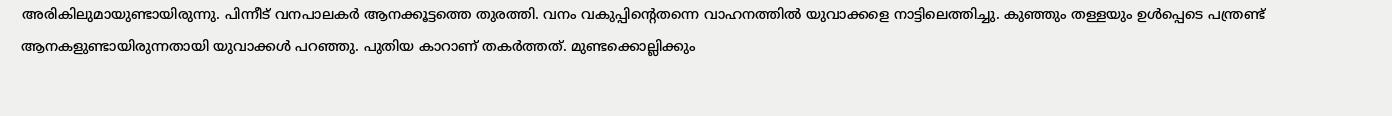അരികിലുമായുണ്ടായിരുന്നു. പിന്നീട്‌ വനപാലകർ ആനക്കൂട്ടത്തെ തുരത്തി. വനം വകുപ്പിന്റെതന്നെ വാഹനത്തിൽ യുവാക്കളെ നാട്ടിലെത്തിച്ചു. കുഞ്ഞും തള്ളയും ഉൾപ്പെടെ പന്ത്രണ്ട്‌ ആനകളുണ്ടായിരുന്നതായി യുവാക്കൾ പറഞ്ഞു. പുതിയ കാറാണ്‌ തകർത്തത്‌. മുണ്ടക്കൊല്ലിക്കും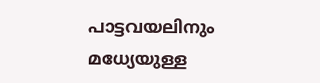പാട്ടവയലിനും മധ്യേയുള്ള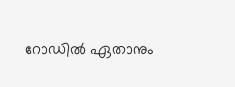റോഡിൽ ഏതാനും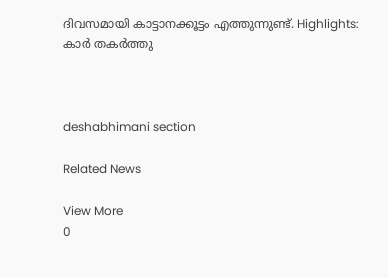ദിവസമായി കാട്ടാനക്കൂട്ടം എത്തുന്നുണ്ട്‌. Highlights: കാർ തകർത്തു



deshabhimani section

Related News

View More
0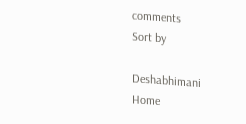comments
Sort by

Deshabhimani
Home